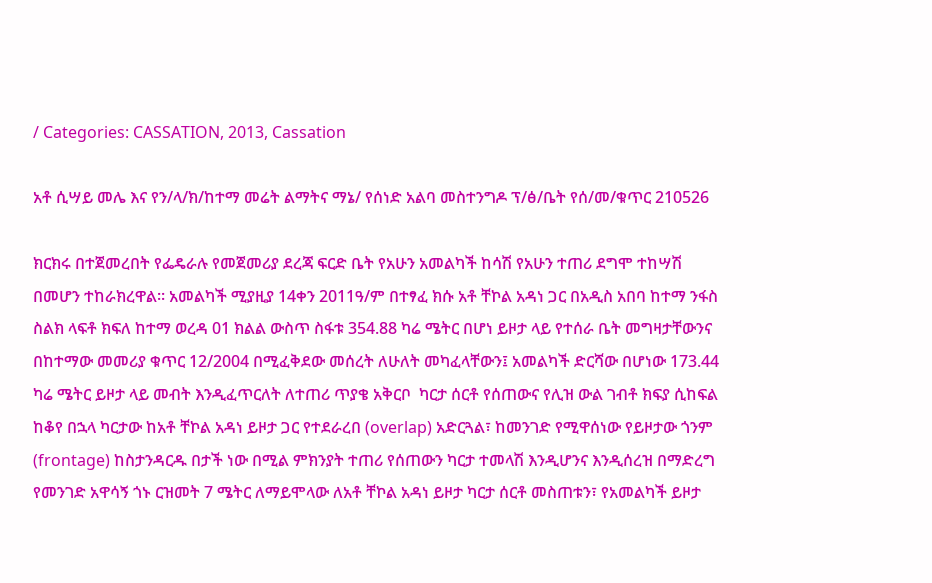/ Categories: CASSATION, 2013, Cassation

አቶ ሲሣይ መሌ እና የን/ላ/ክ/ከተማ መሬት ልማትና ማኔ/ የሰነድ አልባ መስተንግዶ ፕ/ፅ/ቤት የሰ/መ/ቁጥር 210526

ክርክሩ በተጀመረበት የፌዴራሉ የመጀመሪያ ደረጃ ፍርድ ቤት የአሁን አመልካች ከሳሽ የአሁን ተጠሪ ደግሞ ተከሣሽ በመሆን ተከራክረዋል፡፡ አመልካች ሚያዚያ 14ቀን 2011ዓ/ም በተፃፈ ክሱ አቶ ቸኮል አዳነ ጋር በአዲስ አበባ ከተማ ንፋስ ስልክ ላፍቶ ክፍለ ከተማ ወረዳ 01 ክልል ውስጥ ስፋቱ 354.88 ካሬ ሜትር በሆነ ይዞታ ላይ የተሰራ ቤት መግዛታቸውንና በከተማው መመሪያ ቁጥር 12/2004 በሚፈቅደው መሰረት ለሁለት መካፈላቸውን፤ አመልካች ድርሻው በሆነው 173.44 ካሬ ሜትር ይዞታ ላይ መብት እንዲፈጥርለት ለተጠሪ ጥያቄ አቅርቦ  ካርታ ሰርቶ የሰጠውና የሊዝ ውል ገብቶ ክፍያ ሲከፍል ከቆየ በኋላ ካርታው ከአቶ ቸኮል አዳነ ይዞታ ጋር የተደራረበ (overlap) አድርጓል፣ ከመንገድ የሚዋሰነው የይዞታው ጎንም (frontage) ከስታንዳርዱ በታች ነው በሚል ምክንያት ተጠሪ የሰጠውን ካርታ ተመላሽ እንዲሆንና እንዲሰረዝ በማድረግ የመንገድ አዋሳኝ ጎኑ ርዝመት 7 ሜትር ለማይሞላው ለአቶ ቸኮል አዳነ ይዞታ ካርታ ሰርቶ መስጠቱን፣ የአመልካች ይዞታ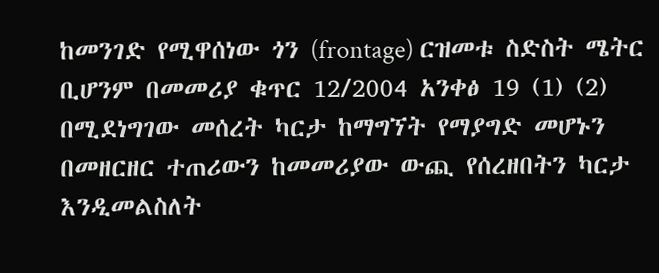ከመንገድ የሚዋሰነው ጎን (frontage) ርዝመቱ ስድስት ሜትር ቢሆንም በመመሪያ ቁጥር 12/2004 አንቀፅ 19 (1) (2) በሚደነግገው መሰረት ካርታ ከማግኘት የማያግድ መሆኑን በመዘርዘር ተጠሪውን ከመመሪያው ውጪ የሰረዘበትን ካርታ እንዲመልስለት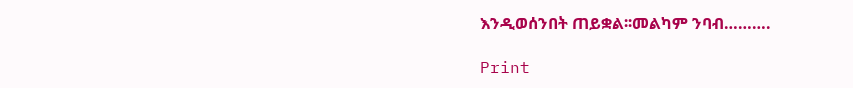እንዲወሰንበት ጠይቋል፡፡መልካም ንባብ……….

Print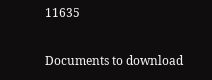11635

Documents to download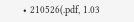• 210526(.pdf, 1.03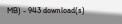MB) - 943 download(s)